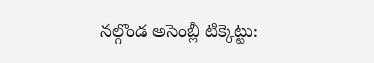నల్గొండ అసెంబ్లీ టిక్కెట్టు: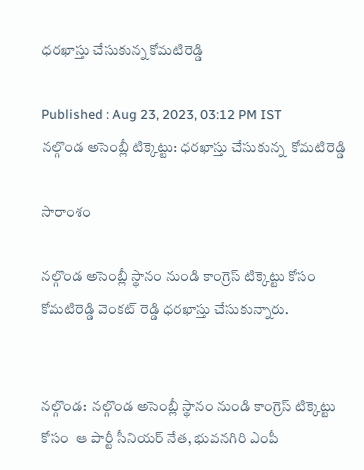ధరఖాస్తు చేసుకున్న కోమటిరెడ్డి

Published : Aug 23, 2023, 03:12 PM IST
నల్గొండ అసెంబ్లీ టిక్కెట్టు: ధరఖాస్తు చేసుకున్న  కోమటిరెడ్డి

సారాంశం

నల్గొండ అసెంబ్లీ స్థానం నుండి కాంగ్రెస్ టిక్కెట్టు కోసం  కోమటిరెడ్డి వెంకట్ రెడ్డి ధరఖాస్తు చేసుకున్నారు.


నల్గొండ:  నల్గొండ అసెంబ్లీ స్థానం నుండి కాంగ్రెస్ టిక్కెట్టు కోసం  ఆ పార్టీ సీనియర్ నేత, భువనగిరి ఎంపీ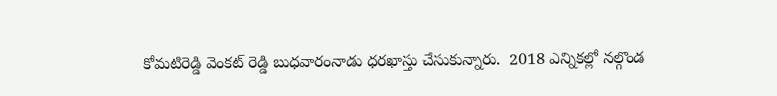కోమటిరెడ్డి వెంకట్ రెడ్డి బుధవారంనాడు ధరఖాస్తు చేసుకున్నారు.  2018 ఎన్నికల్లో నల్గొండ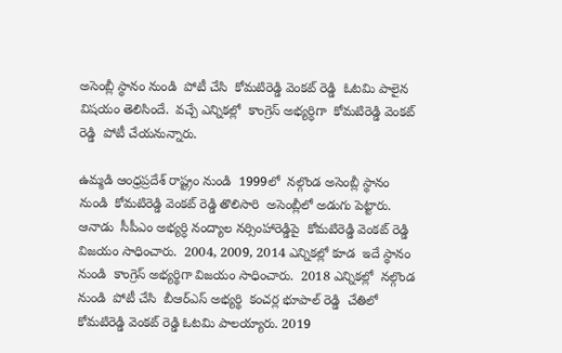అసెంబ్లీ స్థానం నుండి  పోటీ చేసి  కోమటిరెడ్డి వెంకట్ రెడ్డి  ఓటమి పాలైన విషయం తెలిసిందే.  వచ్చే ఎన్నికల్లో  కాంగ్రెస్ అభ్యర్ధిగా  కోమటిరెడ్డి వెంకట్ రెడ్డి  పోటీ చేయనున్నారు.

ఉమ్మడి ఆంధ్రప్రదేశ్ రాష్ట్రం నుండి  1999లో  నల్గొండ అసెంబ్లీ స్థానం నుండి  కోమటిరెడ్డి వెంకట్ రెడ్డి తొలిసారి  అసెంబ్లీలో అడుగు పెట్టారు.  ఆనాడు  సీపీఎం అభ్యర్ధి నంద్యాల నర్సింహారెడ్డిపై  కోమటిరెడ్డి వెంకట్ రెడ్డి విజయం సాధించారు.  2004, 2009, 2014 ఎన్నికల్లో కూడ  ఇదే స్థానం నుండి  కాంగ్రెస్ అభ్యర్థిగా విజయం సాధించారు.  2018 ఎన్నికల్లో  నల్గొండ నుండి  పోటీ చేసి  బీఆర్ఎస్ అభ్యర్థి  కంచర్ల భూపాల్ రెడ్డి  చేతిలో  కోమటిరెడ్డి వెంకట్ రెడ్డి ఓటమి పాలయ్యారు. 2019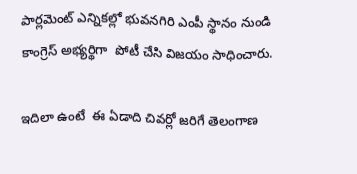పార్లమెంట్ ఎన్నికల్లో భువనగిరి ఎంపీ స్థానం నుండి  కాంగ్రెస్ అభ్యర్థిగా  పోటీ చేసి విజయం సాధించారు.

ఇదిలా ఉంటే  ఈ ఏడాది చివర్లో జరిగే తెలంగాణ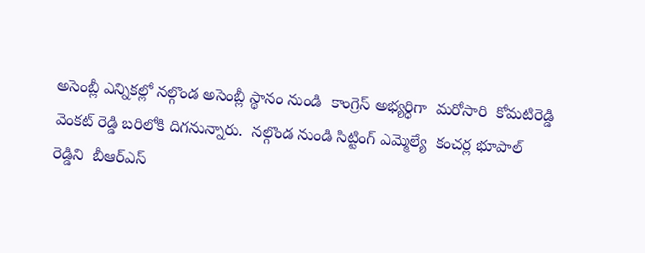అసెంబ్లీ ఎన్నికల్లో నల్గొండ అసెంబ్లీ స్థానం నుండి  కాంగ్రెస్ అభ్యర్ధిగా  మరోసారి  కోమటిరెడ్డి వెంకట్ రెడ్డి బరిలోకి దిగనున్నారు.  నల్గొండ నుండి సిట్టింగ్ ఎమ్మెల్యే  కంచర్ల భూపాల్ రెడ్డిని  బీఆర్ఎస్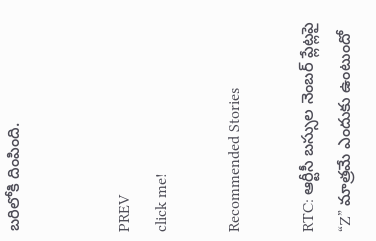బరిలోకి దింపింది.


PREV
click me!

Recommended Stories

RTC: ఆర్టీసీ బ‌స్సుల నెంబ‌ర్ ప్లేట్ల‌పై “Z” మాత్ర‌మే ఎందుకు ఉంటుందో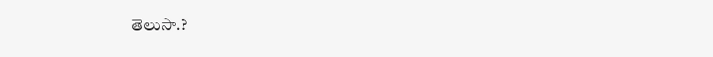తెలుసా.?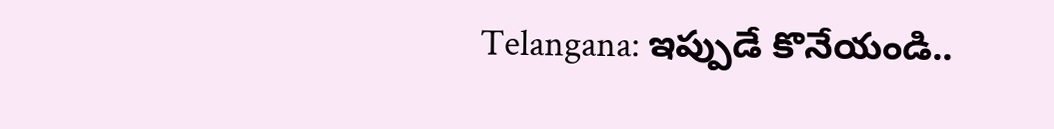Telangana: ఇప్పుడే కొనేయండి..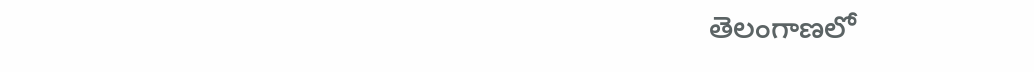తెలంగాణ‌లో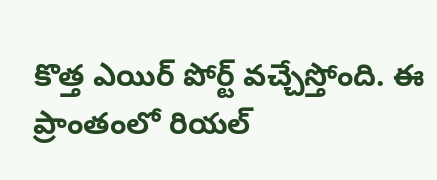కొత్త ఎయిర్ పోర్ట్ వ‌చ్చేస్తోంది. ఈ ప్రాంతంలో రియ‌ల్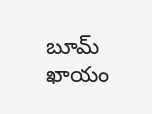బూమ్ ఖాయం